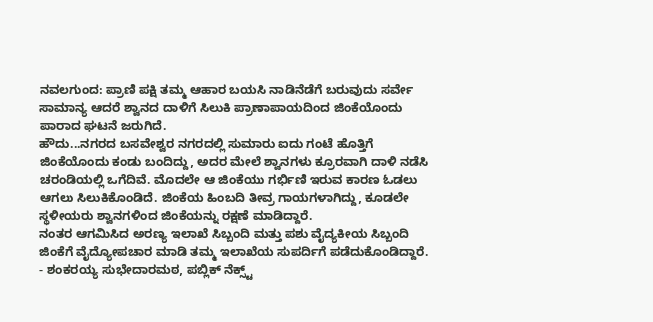ನವಲಗುಂದ: ಪ್ರಾಣಿ ಪಕ್ಷಿ ತಮ್ಮ ಆಹಾರ ಬಯಸಿ ನಾಡಿನೆಡೆಗೆ ಬರುವುದು ಸರ್ವೇ ಸಾಮಾನ್ಯ ಆದರೆ ಶ್ವಾನದ ದಾಳಿಗೆ ಸಿಲುಕಿ ಪ್ರಾಣಾಪಾಯದಿಂದ ಜಿಂಕೆಯೊಂದು ಪಾರಾದ ಘಟನೆ ಜರುಗಿದೆ.
ಹೌದು...ನಗರದ ಬಸವೇಶ್ವರ ನಗರದಲ್ಲಿ ಸುಮಾರು ಐದು ಗಂಟೆ ಹೊತ್ತಿಗೆ ಜಿಂಕೆಯೊಂದು ಕಂಡು ಬಂದಿದ್ದು, ಅದರ ಮೇಲೆ ಶ್ವಾನಗಳು ಕ್ರೂರವಾಗಿ ದಾಳಿ ನಡೆಸಿ ಚರಂಡಿಯಲ್ಲಿ ಒಗೆದಿವೆ. ಮೊದಲೇ ಆ ಜಿಂಕೆಯು ಗರ್ಭಿಣಿ ಇರುವ ಕಾರಣ ಓಡಲು ಆಗಲು ಸಿಲುಕಿಕೊಂಡಿದೆ. ಜಿಂಕೆಯ ಹಿಂಬದಿ ತೀವ್ರ ಗಾಯಗಳಾಗಿದ್ದು, ಕೂಡಲೇ ಸ್ಥಳೀಯರು ಶ್ವಾನಗಳಿಂದ ಜಿಂಕೆಯನ್ನು ರಕ್ಷಣೆ ಮಾಡಿದ್ದಾರೆ.
ನಂತರ ಆಗಮಿಸಿದ ಅರಣ್ಯ ಇಲಾಖೆ ಸಿಬ್ಬಂದಿ ಮತ್ತು ಪಶು ವೈದ್ಯಕೀಯ ಸಿಬ್ಬಂದಿ ಜಿಂಕೆಗೆ ವೈದ್ಯೋಪಚಾರ ಮಾಡಿ ತಮ್ಮ ಇಲಾಖೆಯ ಸುಪರ್ದಿಗೆ ಪಡೆದುಕೊಂಡಿದ್ದಾರೆ.
- ಶಂಕರಯ್ಯ ಸುಭೇದಾರಮಠ, ಪಬ್ಲಿಕ್ ನೆಕ್ಸ್ಟ್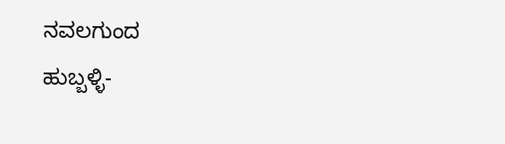ನವಲಗುಂದ
ಹುಬ್ಬಳ್ಳಿ-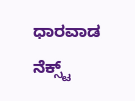ಧಾರವಾಡ ನೆಕ್ಸ್ಟ್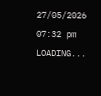27/05/2026 07:32 pm
LOADING...